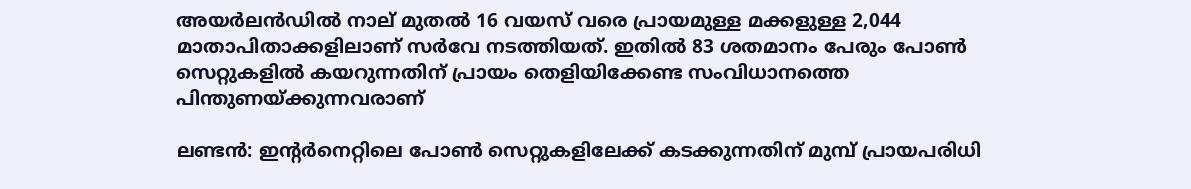അയര്‍ലന്‍ഡില്‍ നാല് മുതല്‍ 16 വയസ് വരെ പ്രായമുള്ള മക്കളുള്ള 2,044 മാതാപിതാക്കളിലാണ് സര്‍വേ നടത്തിയത്. ഇതില്‍ 83 ശതമാനം പേരും പോണ്‍ സെറ്റുകളില്‍ കയറുന്നതിന് പ്രായം തെളിയിക്കേണ്ട സംവിധാനത്തെ പിന്തുണയ്ക്കുന്നവരാണ്

ലണ്ടന്‍: ഇന്‍റര്‍നെറ്റിലെ പോണ്‍ സെറ്റുകളിലേക്ക് കടക്കുന്നതിന് മുമ്പ് പ്രായപരിധി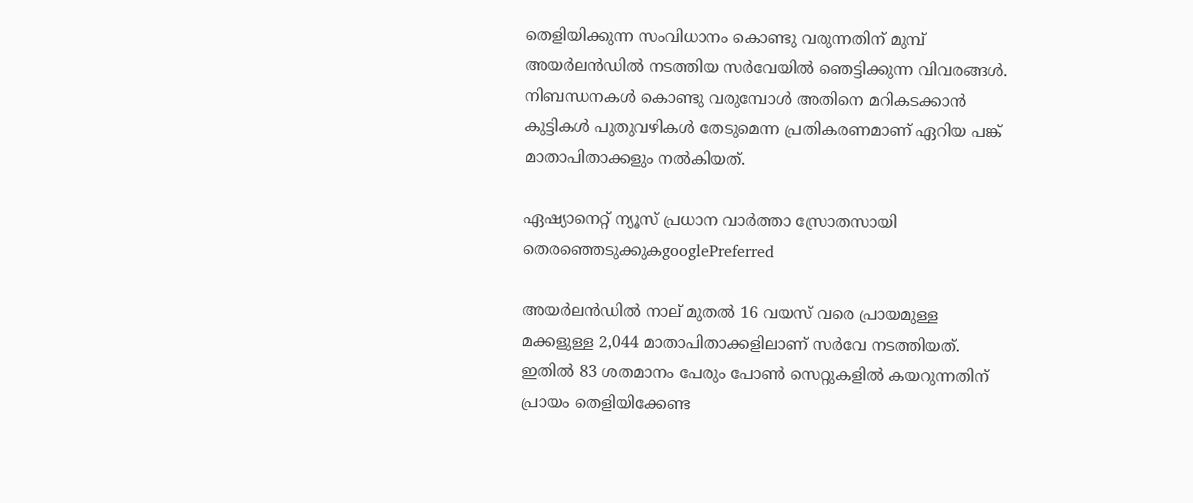തെളിയിക്കുന്ന സംവിധാനം കൊണ്ടു വരുന്നതിന് മുമ്പ് അയര്‍ലന്‍ഡില്‍ നടത്തിയ സര്‍വേയില്‍ ഞെട്ടിക്കുന്ന വിവരങ്ങള്‍. നിബന്ധനകള്‍ കൊണ്ടു വരുമ്പോള്‍ അതിനെ മറികടക്കാന്‍ കുട്ടികള്‍ പുതുവഴികള്‍ തേടുമെന്ന പ്രതികരണമാണ് ഏറിയ പങ്ക് മാതാപിതാക്കളും നല്‍കിയത്.

ഏഷ്യാനെറ്റ് ന്യൂസ് പ്രധാന വാർത്താ സ്രോതസായി തെരഞ്ഞെടുക്കുകgooglePreferred

അയര്‍ലന്‍ഡില്‍ നാല് മുതല്‍ 16 വയസ് വരെ പ്രായമുള്ള മക്കളുള്ള 2,044 മാതാപിതാക്കളിലാണ് സര്‍വേ നടത്തിയത്. ഇതില്‍ 83 ശതമാനം പേരും പോണ്‍ സെറ്റുകളില്‍ കയറുന്നതിന് പ്രായം തെളിയിക്കേണ്ട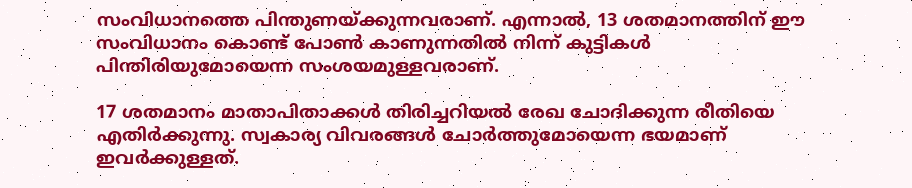സംവിധാനത്തെ പിന്തുണയ്ക്കുന്നവരാണ്. എന്നാല്‍, 13 ശതമാനത്തിന് ഈ സംവിധാനം കൊണ്ട് പോണ്‍ കാണുന്നതില്‍ നിന്ന് കുട്ടികള്‍ പിന്തിരിയുമോയെന്ന സംശയമുള്ളവരാണ്.

17 ശതമാനം മാതാപിതാക്കള്‍ തിരിച്ചറിയല്‍ രേഖ ചോദിക്കുന്ന രീതിയെ എതിര്‍ക്കുന്നു. സ്വകാര്യ വിവരങ്ങള്‍ ചോര്‍ത്തുമോയെന്ന ഭയമാണ് ഇവര്‍ക്കുള്ളത്.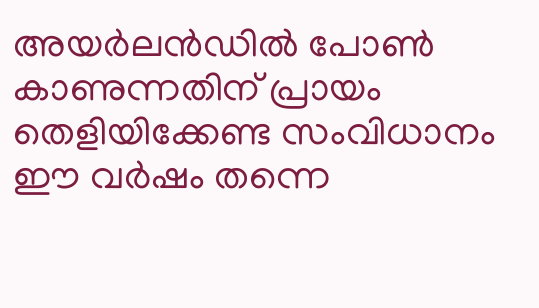അയര്‍ലന്‍ഡില്‍ പോണ്‍ കാണുന്നതിന് പ്രായം തെളിയിക്കേണ്ട സംവിധാനം ഈ വര്‍ഷം തന്നെ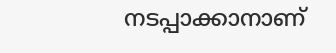നടപ്പാക്കാനാണ്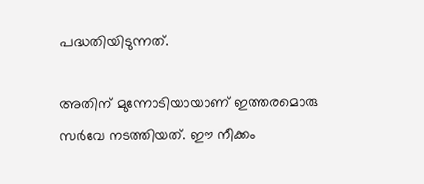പദ്ധതിയിടുന്നത്.

അതിന് മുന്നോടിയായാണ് ഇത്തരമൊരു സര്‍വേ നടത്തിയത്. ഈ നീക്കം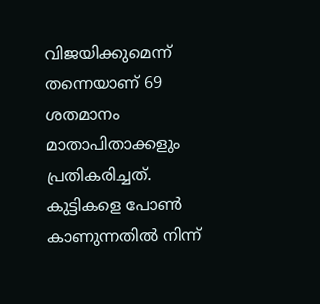വിജയിക്കുമെന്ന് തന്നെയാണ് 69 ശതമാനം മാതാപിതാക്കളും പ്രതികരിച്ചത്. കുട്ടികളെ പോണ്‍ കാണുന്നതില്‍ നിന്ന്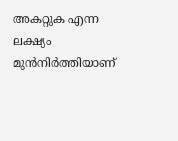അകറ്റുക എന്ന ലക്ഷ്യം മുന്‍നിര്‍ത്തിയാണ്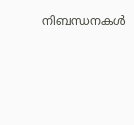നിബന്ധനകള്‍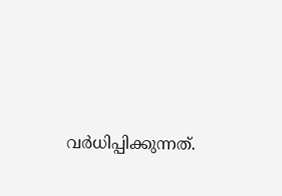വര്‍ധിപ്പിക്കുന്നത്.